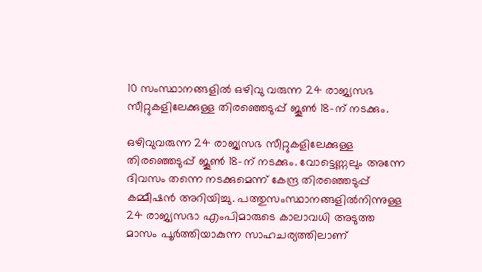10 സംസ്ഥാനങ്ങളില്‍ ഒഴിവു വരുന്ന 24 രാജ്യസഭ സീറ്റുകളിലേക്കുള്ള തിരഞ്ഞെടുപ്പ് ജൂൺ 18-ന് നടക്കും.

ഒഴിവുവരുന്ന 24 രാജ്യസഭ സീറ്റുകളിലേക്കുള്ള തിരഞ്ഞെടുപ്പ് ജൂൺ 18-ന് നടക്കും. വോട്ടെണ്ണലും അന്നേ ദിവസം തന്നെ നടക്കുമെന്ന് കേന്ദ്ര തിരഞ്ഞെടുപ്പ് കമ്മീഷന്‍ അറിയിച്ചു. പത്തുസംസ്ഥാനങ്ങളിൽനിന്നുള്ള 24 രാജ്യസഭാ എംപിമാരുടെ കാലാവധി അടുത്ത മാസം പൂർത്തിയാകുന്ന സാഹചര്യത്തിലാണ്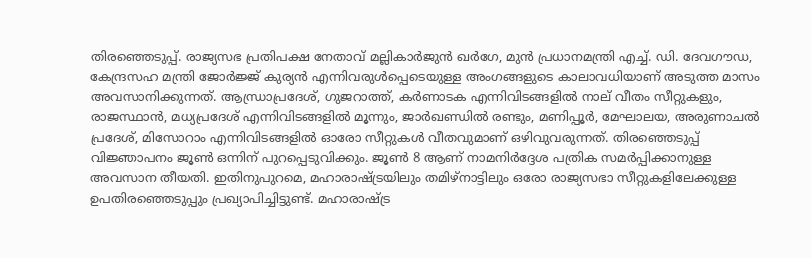തിരഞ്ഞെടുപ്പ്. രാജ്യസഭ പ്രതിപക്ഷ നേതാവ് മല്ലികാര്‍ജുന്‍ ഖര്‍ഗേ, മുൻ പ്രധാനമന്ത്രി എച്ച്. ഡി. ദേവഗൗഡ, കേന്ദ്രസഹ മന്ത്രി ജോർജ്ജ് കുര്യൻ എന്നിവരുൾപ്പെടെയുള്ള അംഗങ്ങളുടെ കാലാവധിയാണ് അടുത്ത മാസം അവസാനിക്കുന്നത്. ആന്ധ്രാപ്രദേശ്, ഗുജറാത്ത്, കർണാടക എന്നിവിടങ്ങളിൽ നാല് വീതം സീറ്റുകളും, രാജസ്ഥാൻ, മധ്യപ്രദേശ് എന്നിവിടങ്ങളിൽ മൂന്നും, ജാർഖണ്ഡിൽ രണ്ടും, മണിപ്പൂർ, മേഘാലയ, അരുണാചൽ പ്രദേശ്, മിസോറാം എന്നിവിടങ്ങളിൽ ഓരോ സീറ്റുകൾ വീതവുമാണ് ഒഴിവുവരുന്നത്. തിരഞ്ഞെടുപ്പ് വിജ്ഞാപനം ജൂണ്‍ ഒന്നിന് പുറപ്പെടുവിക്കും. ജൂണ്‍ 8 ആണ് നാമനിര്‍ദ്ദേശ പത്രിക സമര്‍പ്പിക്കാനുള്ള അവസാന തീയതി. ഇതിനുപുറമെ, മഹാരാഷ്ട്രയിലും തമിഴ്‌നാട്ടിലും ഒരോ രാജ്യസഭാ സീറ്റുകളിലേക്കുള്ള ഉപതിരഞ്ഞെടുപ്പും പ്രഖ്യാപിച്ചിട്ടുണ്ട്. മഹാരാഷ്ട്ര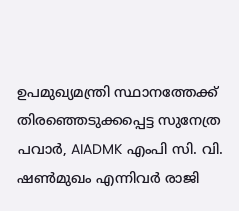ഉപമുഖ്യമന്ത്രി സ്ഥാനത്തേക്ക് തിരഞ്ഞെടുക്കപ്പെട്ട സുനേത്ര പവാർ, AIADMK എംപി സി. വി. ഷൺമുഖം എന്നിവർ രാജി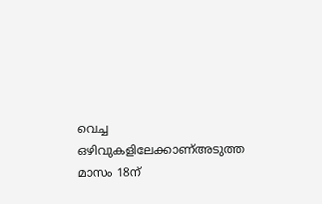വെച്ച ഒഴിവുകളിലേക്കാണ്അടുത്ത മാസം 18ന്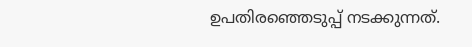ഉപതിരഞ്ഞെടുപ്പ് നടക്കുന്നത്.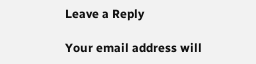Leave a Reply

Your email address will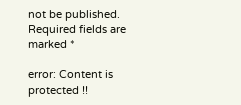not be published. Required fields are marked *

error: Content is protected !!